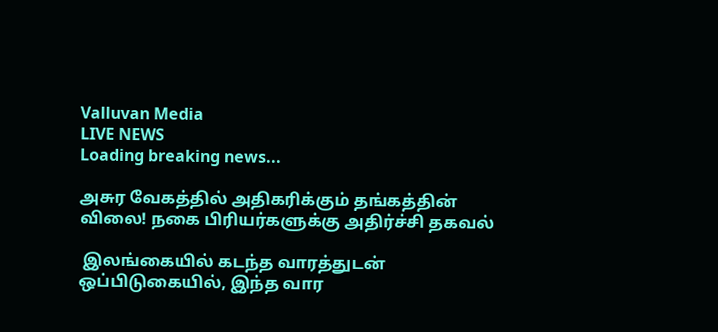Valluvan Media
LIVE NEWS
Loading breaking news...

அசுர வேகத்தில் அதிகரிக்கும் தங்கத்தின் விலை! நகை பிரியர்களுக்கு அதிர்ச்சி தகவல்

 இலங்கையில் கடந்த வாரத்துடன் ஒப்பிடுகையில், இந்த வார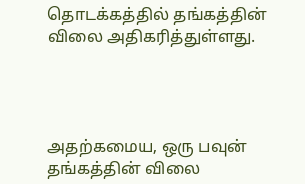தொடக்கத்தில் தங்கத்தின் விலை அதிகரித்துள்ளது.




அதற்கமைய, ஒரு பவுன் தங்கத்தின் விலை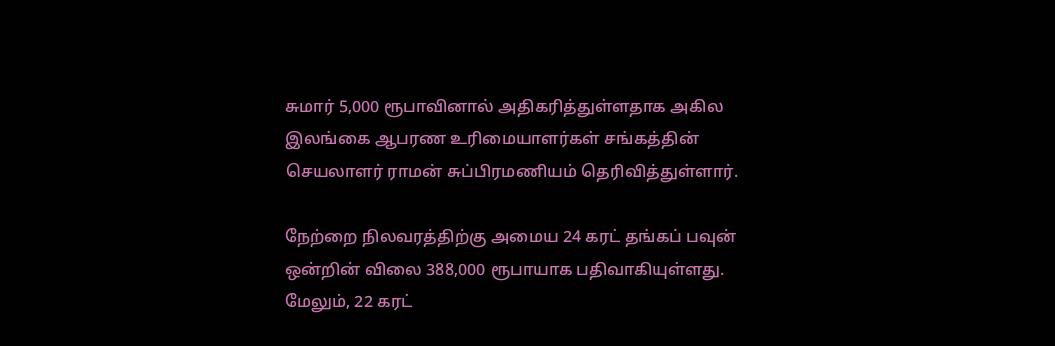சுமார் 5,000 ரூபாவினால் அதிகரித்துள்ளதாக அகில இலங்கை ஆபரண உரிமையாளர்கள் சங்கத்தின் செயலாளர் ராமன் சுப்பிரமணியம் தெரிவித்துள்ளார்.

நேற்றை நிலவரத்திற்கு அமைய 24 கரட் தங்கப் பவுன் ஒன்றின் விலை 388,000 ரூபாயாக பதிவாகியுள்ளது.
மேலும், 22 கரட்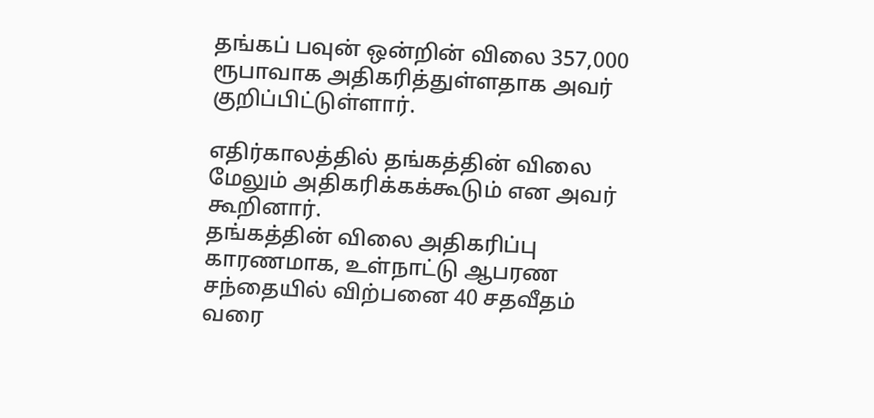தங்கப் பவுன் ஒன்றின் விலை 357,000 ரூபாவாக அதிகரித்துள்ளதாக அவர் குறிப்பிட்டுள்ளார்.

எதிர்காலத்தில் தங்கத்தின் விலை மேலும் அதிகரிக்கக்கூடும் என அவர் கூறினார்.
தங்கத்தின் விலை அதிகரிப்பு காரணமாக, உள்நாட்டு ஆபரண சந்தையில் விற்பனை 40 சதவீதம் வரை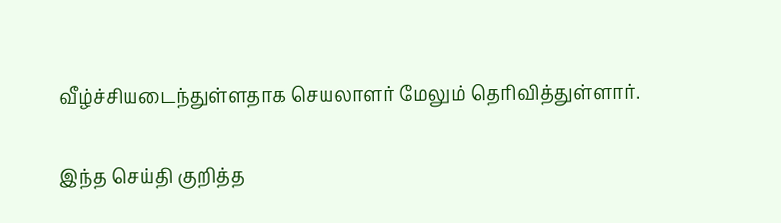வீழ்ச்சியடைந்துள்ளதாக செயலாளர் மேலும் தெரிவித்துள்ளார்.

இந்த செய்தி குறித்த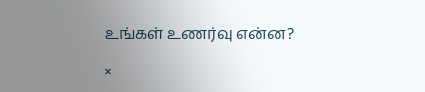உங்கள் உணர்வு என்ன?

×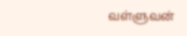வள்ளுவன்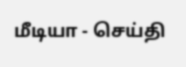மீடியா - செய்தி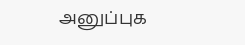அனுப்புக